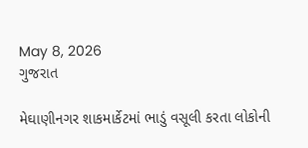May 8, 2026
ગુજરાત

મેઘાણીનગર શાકમાર્કેટમાં ભાડું વસૂલી કરતા લોકોની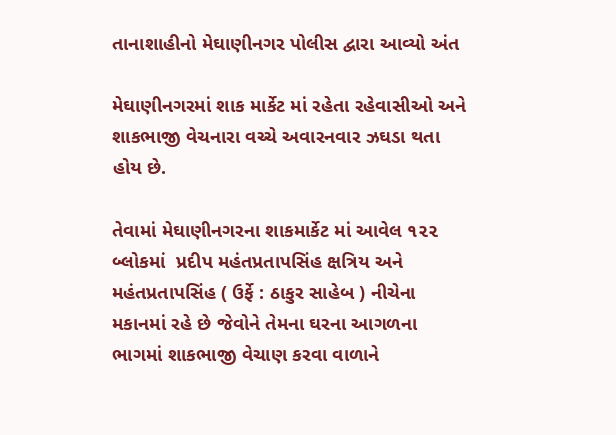તાનાશાહીનો મેઘાણીનગર પોલીસ દ્વારા આવ્યો અંત

મેઘાણીનગરમાં શાક માર્કેટ માં રહેતા રહેવાસીઓ અને શાકભાજી વેચનારા વચ્ચે અવારનવાર ઝઘડા થતા હોય છે.

તેવામાં મેઘાણીનગરના શાકમાર્કેટ માં આવેલ ૧૨૨ બ્લોકમાં  પ્રદીપ મહંતપ્રતાપસિંહ ક્ષત્રિય અને મહંતપ્રતાપસિંહ ( ઉર્ફે : ઠાકુર સાહેબ ) નીચેના મકાનમાં રહે છે જેવોને તેમના ઘરના આગળના ભાગમાં શાકભાજી વેચાણ કરવા વાળાને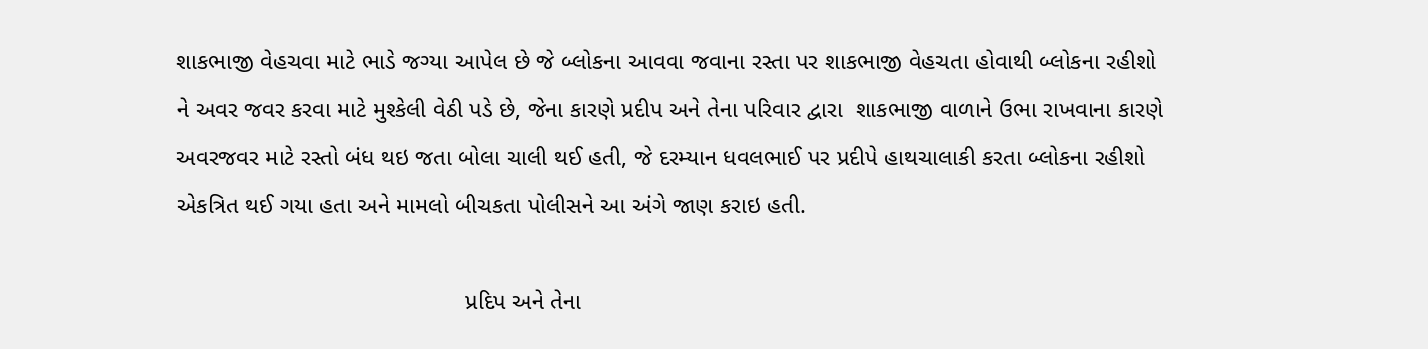શાકભાજી વેહચવા માટે ભાડે જગ્યા આપેલ છે જે બ્લોકના આવવા જવાના રસ્તા પર શાકભાજી વેહચતા હોવાથી બ્લોકના રહીશો ને અવર જવર કરવા માટે મુશ્કેલી વેઠી પડે છે, જેના કારણે પ્રદીપ અને તેના પરિવાર દ્વારા  શાકભાજી વાળાને ઉભા રાખવાના કારણે અવરજવર માટે રસ્તો બંધ થઇ જતા બોલા ચાલી થઈ હતી, જે દરમ્યાન ધવલભાઈ પર પ્રદીપે હાથચાલાકી કરતા બ્લોકના રહીશો એકત્રિત થઈ ગયા હતા અને મામલો બીચકતા પોલીસને આ અંગે જાણ કરાઇ હતી.

                                            પ્રદિપ અને તેના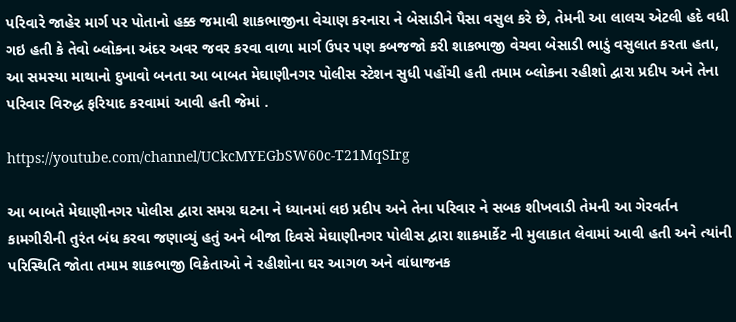પરિવારે જાહેર માર્ગ પર પોતાનો હક્ક જમાવી શાકભાજીના વેચાણ કરનારા ને બેસાડીને પૈસા વસુલ કરે છે, તેમની આ લાલચ એટલી હદે વધી ગઇ હતી કે તેવો બ્લોકના અંદર અવર જવર કરવા વાળા માર્ગ ઉપર પણ કબજજો કરી શાકભાજી વેચવા બેસાડી ભાડું વસુલાત કરતા હતા,
આ સમસ્યા માથાનો દુખાવો બનતા આ બાબત મેઘાણીનગર પોલીસ સ્ટેશન સુધી પહોંચી હતી તમામ બ્લોકના રહીશો દ્વારા પ્રદીપ અને તેના પરિવાર વિરુદ્ધ ફરિયાદ કરવામાં આવી હતી જેમાં .

https://youtube.com/channel/UCkcMYEGbSW60c-T21MqSIrg

આ બાબતે મેઘાણીનગર પોલીસ દ્વારા સમગ્ર ઘટના ને ધ્યાનમાં લઇ પ્રદીપ અને તેના પરિવાર ને સબક શીખવાડી તેમની આ ગેરવર્તન કામગીરીની તુરંત બંધ કરવા જણાવ્યું હતું અને બીજા દિવસે મેઘાણીનગર પોલીસ દ્વારા શાકમાર્કેટ ની મુલાકાત લેવામાં આવી હતી અને ત્યાંની પરિસ્થિતિ જોતા તમામ શાકભાજી વિક્રેતાઓ ને રહીશોના ઘર આગળ અને વાંધાજનક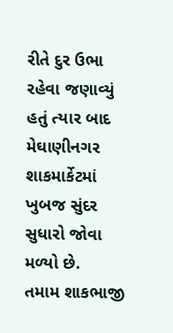રીતે દુર ઉભા રહેવા જણાવ્યું હતું ત્યાર બાદ મેઘાણીનગર શાકમાર્કેટમાં ખુબજ સુંદર સુધારો જોવા મળ્યો છે.
તમામ શાકભાજી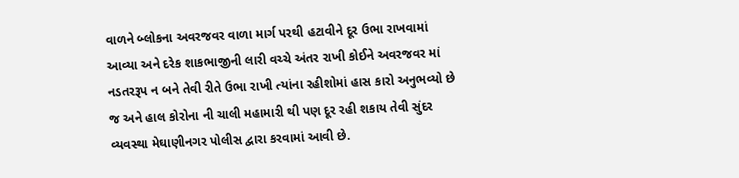વાળને બ્લોકના અવરજવર વાળા માર્ગ પરથી હટાવીને દૂર ઉભા રાખવામાં આવ્યા અને દરેક શાકભાજીની લારી વચ્ચે અંતર રાખી કોઈને અવરજવર માં નડતરરૂપ ન બને તેવી રીતે ઉભા રાખી ત્યાંના રહીશોમાં હાસ કારો અનુભવ્યો છે જ અને હાલ કોરોના ની ચાલી મહામારી થી પણ દૂર રહી શકાય તેવી સુંદર વ્યવસ્થા મેઘાણીનગર પોલીસ દ્વારા કરવામાં આવી છે.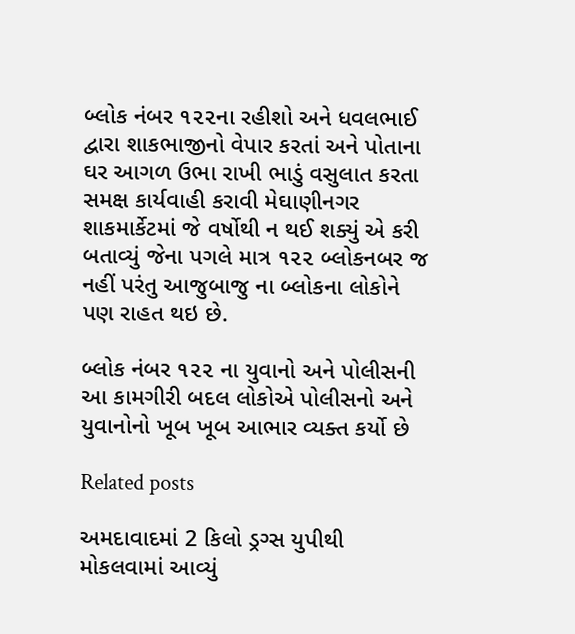બ્લોક નંબર ૧૨૨ના રહીશો અને ધવલભાઈ  દ્વારા શાકભાજીનો વેપાર કરતાં અને પોતાના ઘર આગળ ઉભા રાખી ભાડું વસુલાત કરતા સમક્ષ કાર્યવાહી કરાવી મેઘાણીનગર શાકમાર્કેટમાં જે વર્ષોથી ન થઈ શક્યું એ કરી બતાવ્યું જેના પગલે માત્ર ૧૨૨ બ્લોકનબર જ નહીં પરંતુ આજુબાજુ ના બ્લોકના લોકોને પણ રાહત થઇ છે.

બ્લોક નંબર ૧૨૨ ના યુવાનો અને પોલીસની આ કામગીરી બદલ લોકોએ પોલીસનો અને યુવાનોનો ખૂબ ખૂબ આભાર વ્યક્ત કર્યો છે

Related posts

અમદાવાદમાં 2 કિલો ડ્રગ્સ યુપીથી મોકલવામાં આવ્યું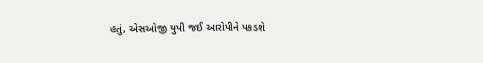હતું, એસઓજી યુપી જઈ આરોપીને પકડશે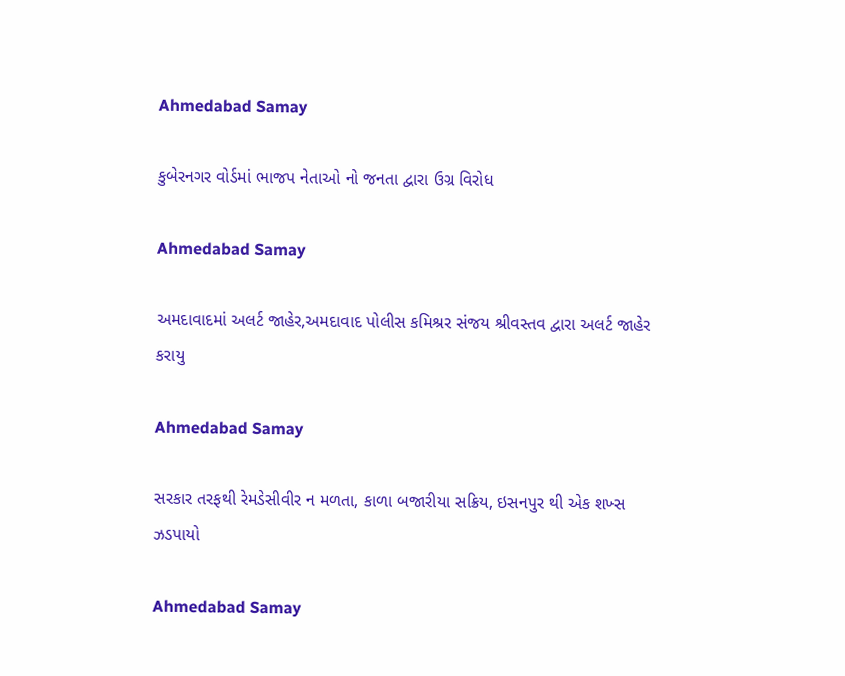Ahmedabad Samay

કુબેરનગર વોર્ડમાં ભાજપ નેતાઓ નો જનતા દ્વારા ઉગ્ર વિરોધ

Ahmedabad Samay

અમદાવાદમાં અલર્ટ જાહેર,અમદાવાદ પોલીસ કમિશ્રર સંજય શ્રીવસ્તવ દ્વારા અલર્ટ જાહેર કરાયુ

Ahmedabad Samay

સરકાર તરફથી રેમડેસીવીર ન મળતા, કાળા બજારીયા સક્રિય, ઇસનપુર થી એક શખ્સ ઝડપાયો

Ahmedabad Samay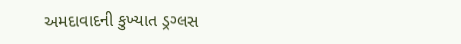અમદાવાદની કુખ્‍યાત ડ્રગ્‍લસ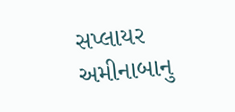સપ્‍લાયર અમીનાબાનુ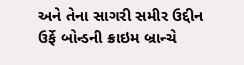અને તેના સાગરી સમીર ઉદ્દીન ઉર્ફે બોન્‍ડની ક્રાઇમ બ્રાન્‍ચે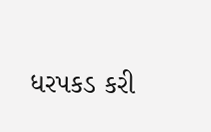ધરપકડ કરી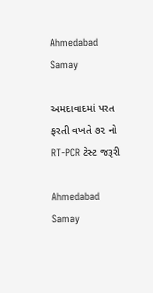Ahmedabad Samay

અમદાવાદમાં પરત ફરતી વખતે ૭૨ નો RT-PCR ટેસ્ટ જરૂરી

Ahmedabad Samay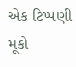એક ટિપ્પણી મૂકો